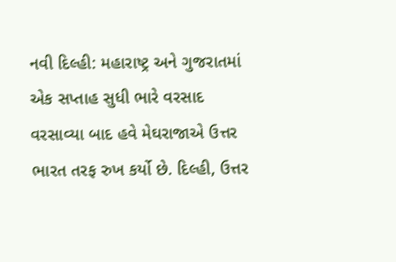નવી દિલ્હી: મહારાષ્ટ્ર અને ગુજરાતમાં એક સપ્તાહ સુધી ભારે વરસાદ વરસાવ્યા બાદ હવે મેઘરાજાએ ઉત્તર ભારત તરફ રુખ કર્યો છે. દિલ્હી, ઉત્તર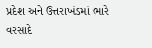પ્રદેશ અને ઉત્તરાખંડમાં ભારે વરસાદે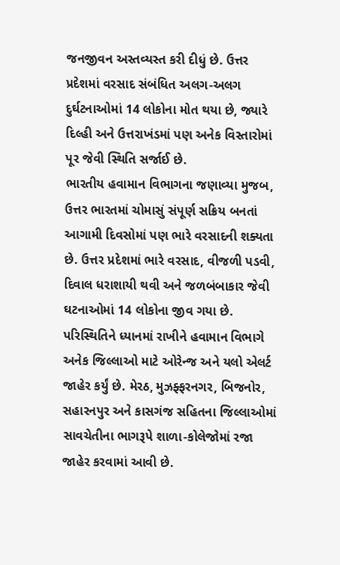જનજીવન અસ્તવ્યસ્ત કરી દીધું છે. ઉત્તર પ્રદેશમાં વરસાદ સંબંધિત અલગ-અલગ દુર્ઘટનાઓમાં 14 લોકોના મોત થયા છે, જ્યારે દિલ્હી અને ઉત્તરાખંડમાં પણ અનેક વિસ્તારોમાં પૂર જેવી સ્થિતિ સર્જાઈ છે.
ભારતીય હવામાન વિભાગના જણાવ્યા મુજબ, ઉત્તર ભારતમાં ચોમાસું સંપૂર્ણ સક્રિય બનતાં આગામી દિવસોમાં પણ ભારે વરસાદની શક્યતા છે. ઉત્તર પ્રદેશમાં ભારે વરસાદ, વીજળી પડવી, દિવાલ ધરાશાયી થવી અને જળબંબાકાર જેવી ઘટનાઓમાં 14 લોકોના જીવ ગયા છે.
પરિસ્થિતિને ધ્યાનમાં રાખીને હવામાન વિભાગે અનેક જિલ્લાઓ માટે ઓરેન્જ અને યલો એલર્ટ જાહેર કર્યું છે. મેરઠ, મુઝફ્ફરનગર, બિજનોર, સહારનપુર અને કાસગંજ સહિતના જિલ્લાઓમાં સાવચેતીના ભાગરૂપે શાળા-કોલેજોમાં રજા જાહેર કરવામાં આવી છે.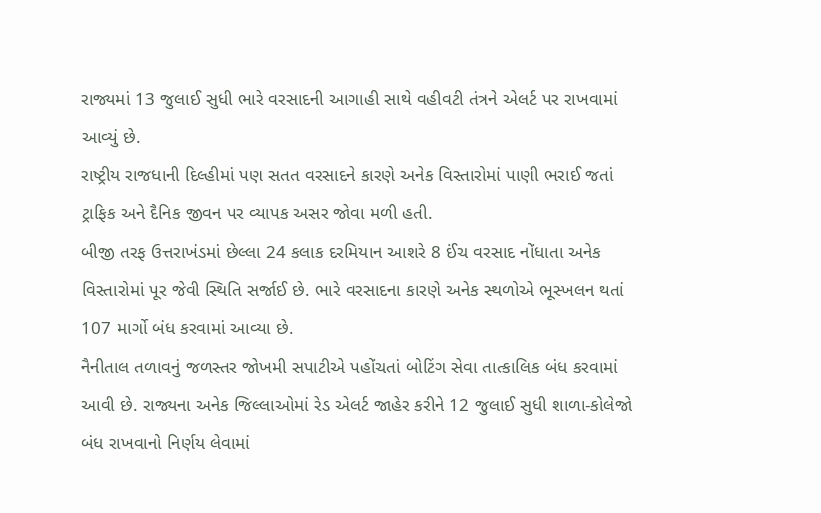રાજ્યમાં 13 જુલાઈ સુધી ભારે વરસાદની આગાહી સાથે વહીવટી તંત્રને એલર્ટ પર રાખવામાં આવ્યું છે.
રાષ્ટ્રીય રાજધાની દિલ્હીમાં પણ સતત વરસાદને કારણે અનેક વિસ્તારોમાં પાણી ભરાઈ જતાં ટ્રાફિક અને દૈનિક જીવન પર વ્યાપક અસર જોવા મળી હતી.
બીજી તરફ ઉત્તરાખંડમાં છેલ્લા 24 કલાક દરમિયાન આશરે 8 ઈંચ વરસાદ નોંધાતા અનેક વિસ્તારોમાં પૂર જેવી સ્થિતિ સર્જાઈ છે. ભારે વરસાદના કારણે અનેક સ્થળોએ ભૂસ્ખલન થતાં 107 માર્ગો બંધ કરવામાં આવ્યા છે.
નૈનીતાલ તળાવનું જળસ્તર જોખમી સપાટીએ પહોંચતાં બોટિંગ સેવા તાત્કાલિક બંધ કરવામાં આવી છે. રાજ્યના અનેક જિલ્લાઓમાં રેડ એલર્ટ જાહેર કરીને 12 જુલાઈ સુધી શાળા-કોલેજો બંધ રાખવાનો નિર્ણય લેવામાં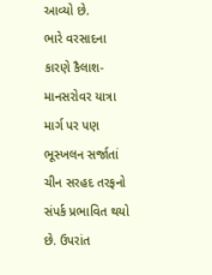આવ્યો છે.
ભારે વરસાદના કારણે કૈલાશ-માનસરોવર યાત્રા માર્ગ પર પણ ભૂસ્ખલન સર્જાતાં ચીન સરહદ તરફનો સંપર્ક પ્રભાવિત થયો છે. ઉપરાંત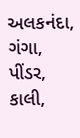અલકનંદા, ગંગા, પીંડર, કાલી,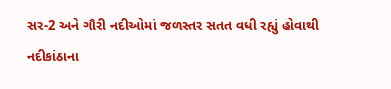સર-2 અને ગૌરી નદીઓમાં જળસ્તર સતત વધી રહ્યું હોવાથી નદીકાંઠાના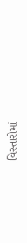વિસ્તારોમાં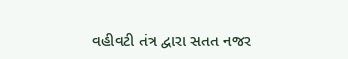વહીવટી તંત્ર દ્વારા સતત નજર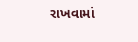રાખવામાં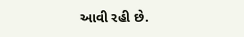આવી રહી છે.